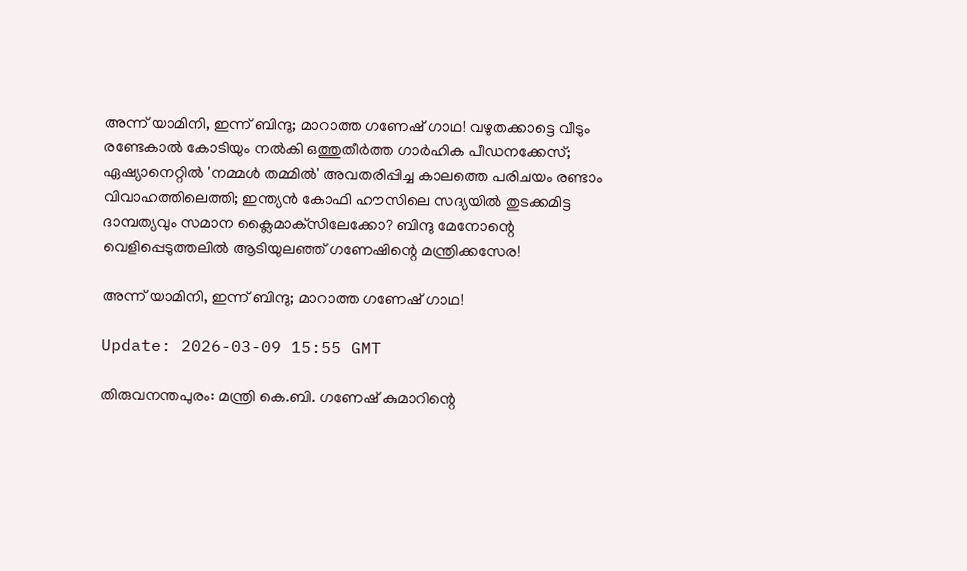അന്ന് യാമിനി, ഇന്ന് ബിന്ദു; മാറാത്ത ഗണേഷ് ഗാഥ! വഴുതക്കാട്ടെ വീടും രണ്ടേകാല്‍ കോടിയും നല്‍കി ഒത്തുതീര്‍ത്ത ഗാര്‍ഹിക പീഡനക്കേസ്; ഏഷ്യാനെറ്റില്‍ 'നമ്മള്‍ തമ്മില്‍' അവതരിപ്പിച്ച കാലത്തെ പരിചയം രണ്ടാം വിവാഹത്തിലെത്തി; ഇന്ത്യന്‍ കോഫി ഹൗസിലെ സദ്യയില്‍ തുടക്കമിട്ട ദാമ്പത്യവും സമാന ക്ലൈമാക്‌സിലേക്കോ? ബിന്ദു മേനോന്റെ വെളിപ്പെടുത്തലില്‍ ആടിയുലഞ്ഞ് ഗണേഷിന്റെ മന്ത്രിക്കസേര!

അന്ന് യാമിനി, ഇന്ന് ബിന്ദു; മാറാത്ത ഗണേഷ് ഗാഥ!

Update: 2026-03-09 15:55 GMT

തിരുവനന്തപുരം: മന്ത്രി കെ.ബി. ഗണേഷ് കുമാറിന്റെ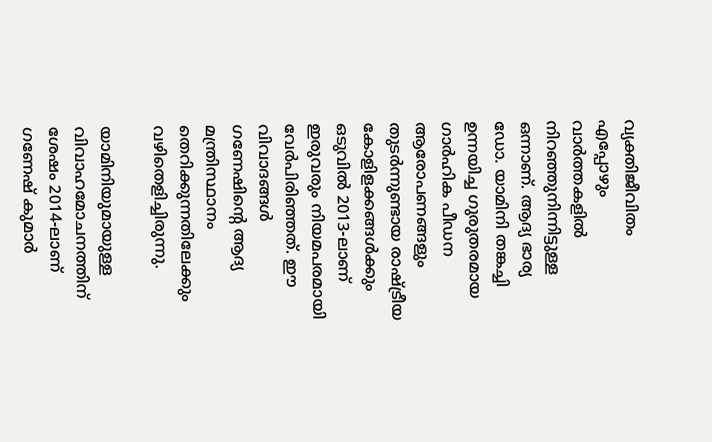വ്യക്തിജീവിതം എപ്പോഴും വാര്‍ത്തകളില്‍ നിറഞ്ഞുനിന്നിട്ടുള്ള ഒന്നാണ്. ആദ്യ ഭാര്യ ഡോ. യാമിനി തങ്കച്ചി ഉന്നയിച്ച ഗുരുതരമായ ഗാര്‍ഹിക പീഡന ആരോപണങ്ങളും തുടര്‍ന്നുണ്ടായ രാഷ്ട്രീയ കോളിളക്കങ്ങള്‍ക്കും ഒടുവില്‍ 2013-ലാണ് ഇരുവരും നിയമപരമായി വേര്‍പിരിഞ്ഞത്. ഈ വിവാദങ്ങള്‍ ഗണേഷിന്റെ ആദ്യ മന്ത്രിസ്ഥാനം തെറിക്കുന്നതിലേക്കും വഴിതെളിച്ചിരുന്നു.

യാമിനിയുമായുള്ള വിവാഹമോചനത്തിന് ശേഷം 2014-ലാണ് ഗണേഷ് കുമാര്‍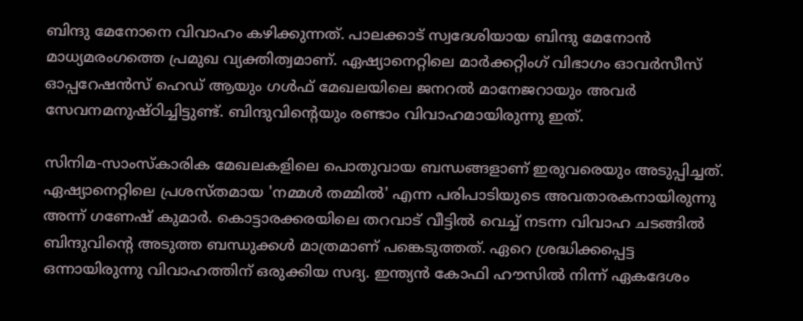ബിന്ദു മേനോനെ വിവാഹം കഴിക്കുന്നത്. പാലക്കാട് സ്വദേശിയായ ബിന്ദു മേനോന്‍ മാധ്യമരംഗത്തെ പ്രമുഖ വ്യക്തിത്വമാണ്. ഏഷ്യാനെറ്റിലെ മാര്‍ക്കറ്റിംഗ് വിഭാഗം ഓവര്‍സീസ് ഓപ്പറേഷന്‍സ് ഹെഡ് ആയും ഗള്‍ഫ് മേഖലയിലെ ജനറല്‍ മാനേജറായും അവര്‍ സേവനമനുഷ്ഠിച്ചിട്ടുണ്ട്. ബിന്ദുവിന്റെയും രണ്ടാം വിവാഹമായിരുന്നു ഇത്.

സിനിമ-സാംസ്‌കാരിക മേഖലകളിലെ പൊതുവായ ബന്ധങ്ങളാണ് ഇരുവരെയും അടുപ്പിച്ചത്. ഏഷ്യാനെറ്റിലെ പ്രശസ്തമായ 'നമ്മള്‍ തമ്മില്‍' എന്ന പരിപാടിയുടെ അവതാരകനായിരുന്നു അന്ന് ഗണേഷ് കുമാര്‍. കൊട്ടാരക്കരയിലെ തറവാട് വീട്ടില്‍ വെച്ച് നടന്ന വിവാഹ ചടങ്ങില്‍ ബിന്ദുവിന്റെ അടുത്ത ബന്ധുക്കള്‍ മാത്രമാണ് പങ്കെടുത്തത്. ഏറെ ശ്രദ്ധിക്കപ്പെട്ട ഒന്നായിരുന്നു വിവാഹത്തിന് ഒരുക്കിയ സദ്യ. ഇന്ത്യന്‍ കോഫി ഹൗസില്‍ നിന്ന് ഏകദേശം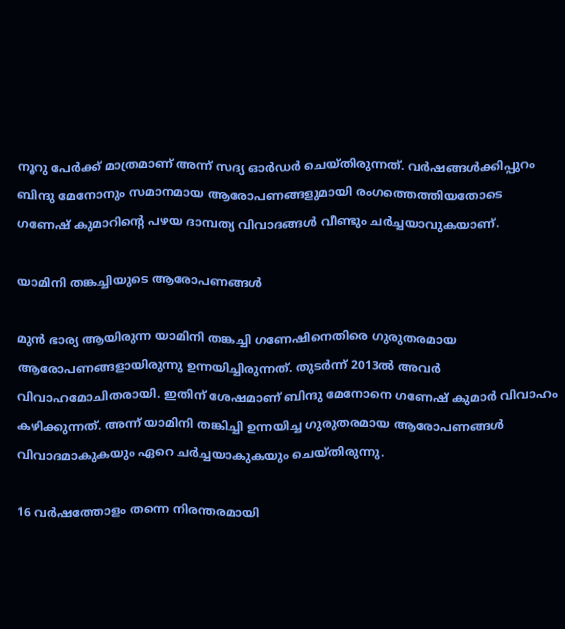നൂറു പേര്‍ക്ക് മാത്രമാണ് അന്ന് സദ്യ ഓര്‍ഡര്‍ ചെയ്തിരുന്നത്. വര്‍ഷങ്ങള്‍ക്കിപ്പുറം ബിന്ദു മേനോനും സമാനമായ ആരോപണങ്ങളുമായി രംഗത്തെത്തിയതോടെ ഗണേഷ് കുമാറിന്റെ പഴയ ദാമ്പത്യ വിവാദങ്ങള്‍ വീണ്ടും ചര്‍ച്ചയാവുകയാണ്.

യാമിനി തങ്കച്ചിയുടെ ആരോപണങ്ങള്‍

മുന്‍ ഭാര്യ ആയിരുന്ന യാമിനി തങ്കച്ചി ഗണേഷിനെതിരെ ഗുരുതരമായ ആരോപണങ്ങളായിരുന്നു ഉന്നയിച്ചിരുന്നത്. തുടര്‍ന്ന് 2013ല്‍ അവര്‍ വിവാഹമോചിതരായി. ഇതിന് ശേഷമാണ് ബിന്ദു മേനോനെ ഗണേഷ് കുമാര്‍ വിവാഹം കഴിക്കുന്നത്. അന്ന് യാമിനി തങ്കിച്ചി ഉന്നയിച്ച ഗുരുതരമായ ആരോപണങ്ങള്‍ വിവാദമാകുകയും ഏറെ ചര്‍ച്ചയാകുകയും ചെയ്തിരുന്നു.

16 വര്‍ഷത്തോളം തന്നെ നിരന്തരമായി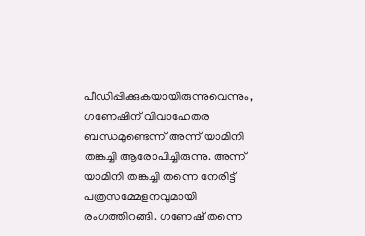പീഡിപ്പിക്കുകയായിരുന്നുവെന്നും, ഗണേഷിന് വിവാഹേതര ബന്ധമുണ്ടെന്ന് അന്ന് യാമിനി തങ്കച്ചി ആരോപിച്ചിരുന്നു. അന്ന് യാമിനി തങ്കച്ചി തന്നെ നേരിട്ട് പത്രസമ്മേളനവുമായി രംഗത്തിറങ്ങി. ഗണേഷ് തന്നെ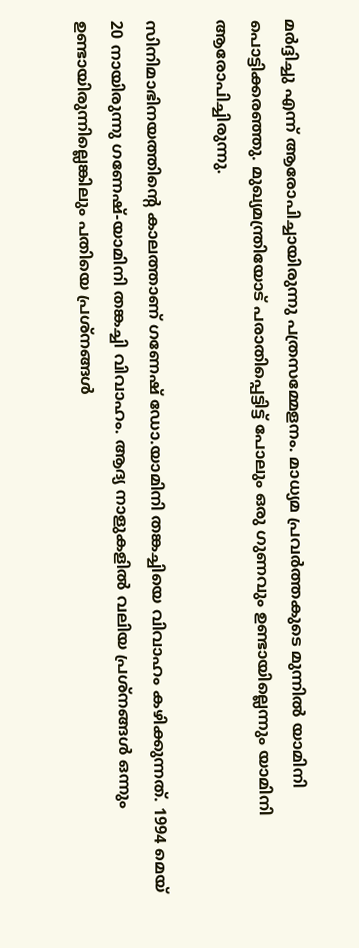മര്‍ദ്ദിച്ചു എന്ന് ആരോപിച്ചായിരുന്നു പത്രസമ്മേളനം. മാധ്യമ പ്രവര്‍ത്തകുടെ മുന്നില്‍ യാമിനി പൊട്ടിക്കരഞ്ഞു. മുഖ്യമന്ത്രിയോട് പരാതിപ്പെട്ടിട്ട് പോലും ഒരു ഗുണവും ഉണ്ടായില്ലെന്നും യാമിനി ആരോപിച്ചിരുന്നു.

സിനിമാഭിനയത്തിന്റെ കാലത്താണ് ഗണേഷ് ഡോ.യാമിനി തങ്കച്ചിയെ വിവാഹം കഴിക്കുന്നത്. 1994 മെയ് 20 നായിരുന്നു ഗണേഷ്-യാമിനി തങ്കച്ചി വിവാഹം. ആദ്യ നാളുകളില്‍ വലിയ പ്രശ്നങ്ങള്‍ ഒന്നും ഉണ്ടായിരുന്നില്ലെങ്കിലും പതിയെ പ്രശ്നങ്ങള്‍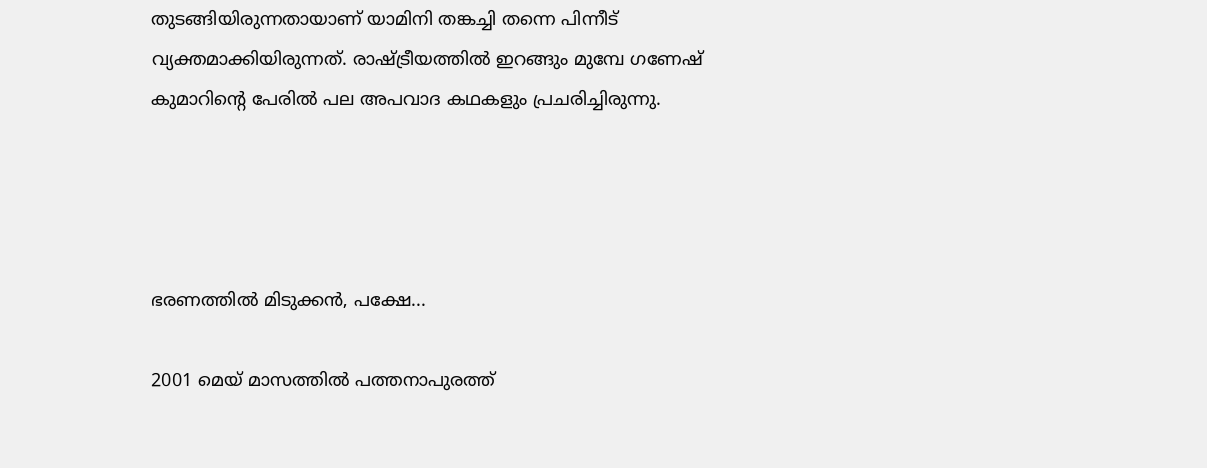തുടങ്ങിയിരുന്നതായാണ് യാമിനി തങ്കച്ചി തന്നെ പിന്നീട് വ്യക്തമാക്കിയിരുന്നത്. രാഷ്ട്രീയത്തില്‍ ഇറങ്ങും മുമ്പേ ഗണേഷ് കുമാറിന്റെ പേരില്‍ പല അപവാദ കഥകളും പ്രചരിച്ചിരുന്നു.




ഭരണത്തില്‍ മിടുക്കന്‍, പക്ഷേ...

2001 മെയ് മാസത്തില്‍ പത്തനാപുരത്ത്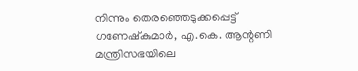നിന്നും തെരഞ്ഞെടുക്കപ്പെട്ട് ഗണേഷ്‌കുമാര്‍, എ.കെ. ആന്റണി മന്ത്രിസഭയിലെ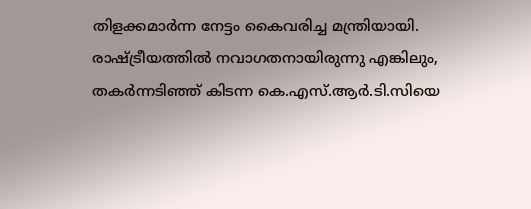തിളക്കമാര്‍ന്ന നേട്ടം കൈവരിച്ച മന്ത്രിയായി. രാഷ്ട്രീയത്തില്‍ നവാഗതനായിരുന്നു എങ്കിലും, തകര്‍ന്നടിഞ്ഞ് കിടന്ന കെ.എസ്.ആര്‍.ടി.സിയെ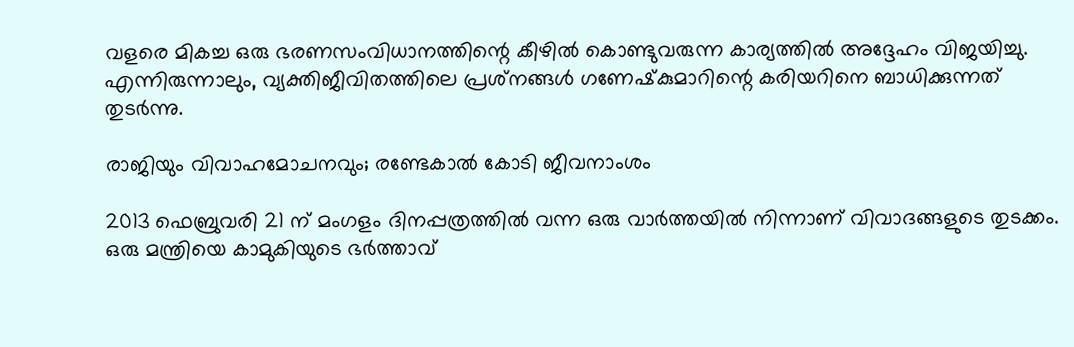വളരെ മികച്ച ഒരു ഭരണസംവിധാനത്തിന്റെ കീഴില്‍ കൊണ്ടുവരുന്ന കാര്യത്തില്‍ അദ്ദേഹം വിജയിച്ചു. എന്നിരുന്നാലും, വ്യക്തിജീവിതത്തിലെ പ്രശ്‌നങ്ങള്‍ ഗണേഷ്‌കുമാറിന്റെ കരിയറിനെ ബാധിക്കുന്നത് തുടര്‍ന്നു.

രാജിയും വിവാഹമോചനവും; രണ്ടേകാല്‍ കോടി ജീവനാംശം

2013 ഫെബ്രുവരി 21 ന് മംഗളം ദിനപ്പത്രത്തില്‍ വന്ന ഒരു വാര്‍ത്തയില്‍ നിന്നാണ് വിവാദങ്ങളുടെ തുടക്കം. ഒരു മന്ത്രിയെ കാമുകിയുടെ ഭര്‍ത്താവ്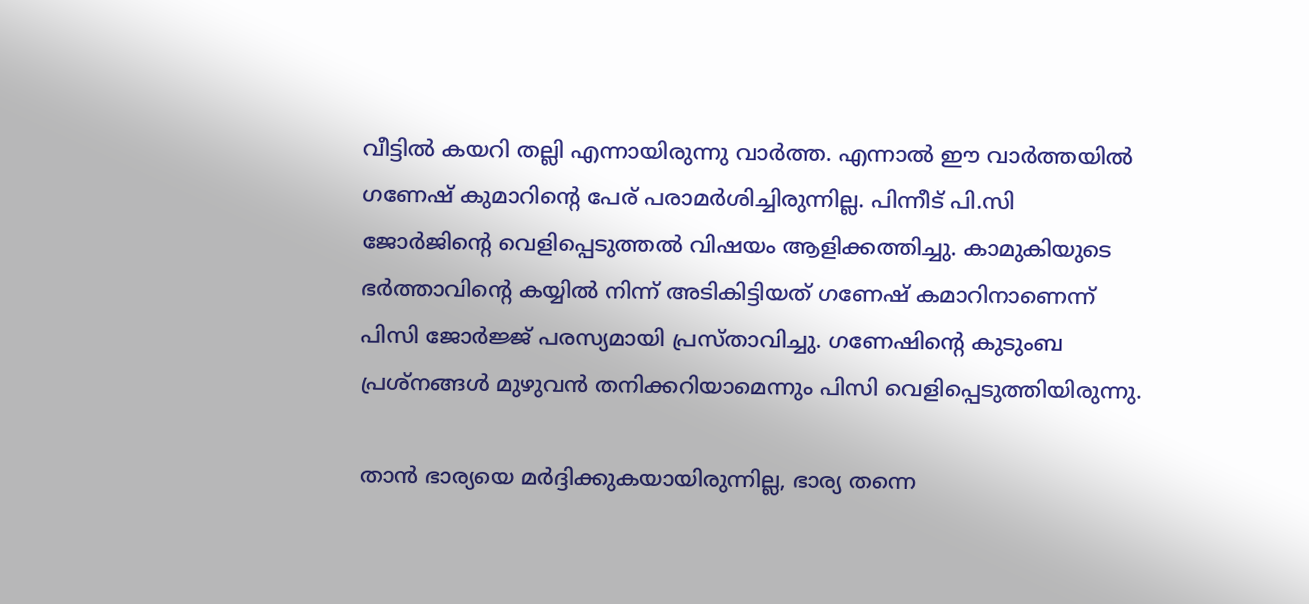വീട്ടില്‍ കയറി തല്ലി എന്നായിരുന്നു വാര്‍ത്ത. എന്നാല്‍ ഈ വാര്‍ത്തയില്‍ ഗണേഷ് കുമാറിന്റെ പേര് പരാമര്‍ശിച്ചിരുന്നില്ല. പിന്നീട് പി.സി ജോര്‍ജിന്റെ വെളിപ്പെടുത്തല്‍ വിഷയം ആളിക്കത്തിച്ചു. കാമുകിയുടെ ഭര്‍ത്താവിന്റെ കയ്യില്‍ നിന്ന് അടികിട്ടിയത് ഗണേഷ് കമാറിനാണെന്ന് പിസി ജോര്‍ജ്ജ് പരസ്യമായി പ്രസ്താവിച്ചു. ഗണേഷിന്റെ കുടുംബ പ്രശ്നങ്ങള്‍ മുഴുവന്‍ തനിക്കറിയാമെന്നും പിസി വെളിപ്പെടുത്തിയിരുന്നു.

താന്‍ ഭാര്യയെ മര്‍ദ്ദിക്കുകയായിരുന്നില്ല, ഭാര്യ തന്നെ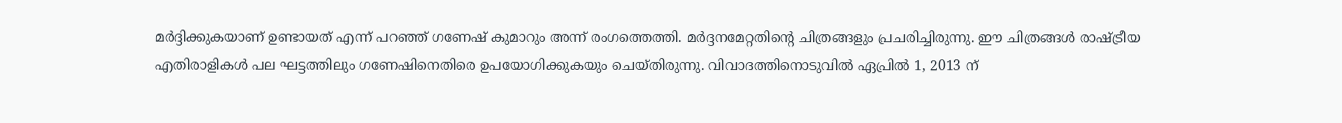മര്‍ദ്ദിക്കുകയാണ് ഉണ്ടായത് എന്ന് പറഞ്ഞ് ഗണേഷ് കുമാറും അന്ന് രംഗത്തെത്തി. മര്‍ദ്ദനമേറ്റതിന്റെ ചിത്രങ്ങളും പ്രചരിച്ചിരുന്നു. ഈ ചിത്രങ്ങള്‍ രാഷ്ട്രീയ എതിരാളികള്‍ പല ഘട്ടത്തിലും ഗണേഷിനെതിരെ ഉപയോഗിക്കുകയും ചെയ്തിരുന്നു. വിവാദത്തിനൊടുവില്‍ ഏപ്രില്‍ 1, 2013 ന്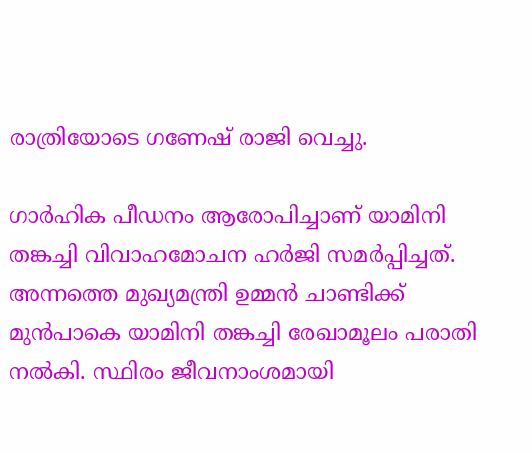രാത്രിയോടെ ഗണേഷ് രാജി വെച്ചു.

ഗാര്‍ഹിക പീഡനം ആരോപിച്ചാണ് യാമിനി തങ്കച്ചി വിവാഹമോചന ഹര്‍ജി സമര്‍പ്പിച്ചത്. അന്നത്തെ മുഖ്യമന്ത്രി ഉമ്മന്‍ ചാണ്ടിക്ക് മുന്‍പാകെ യാമിനി തങ്കച്ചി രേഖാമൂലം പരാതി നല്‍കി. സ്ഥിരം ജീവനാംശമായി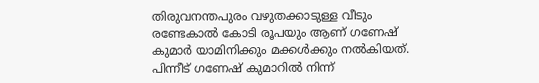തിരുവനന്തപുരം വഴുതക്കാടുള്ള വീടും രണ്ടേകാല്‍ കോടി രൂപയും ആണ് ഗണേഷ് കുമാര്‍ യാമിനിക്കും മക്കള്‍ക്കും നല്‍കിയത്. പിന്നീട് ഗണേഷ് കുമാറില്‍ നിന്ന്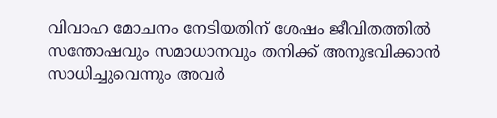വിവാഹ മോചനം നേടിയതിന് ശേഷം ജീവിതത്തില്‍ സന്തോഷവും സമാധാനവും തനിക്ക് അനുഭവിക്കാന്‍ സാധിച്ചുവെന്നും അവര്‍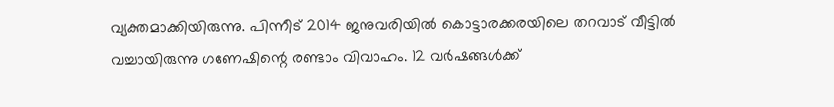വ്യക്തമാക്കിയിരുന്നു. പിന്നീട് 2014 ജനുവരിയില്‍ കൊട്ടാരക്കരയിലെ തറവാട് വീട്ടില്‍ വച്ചായിരുന്നു ഗണേഷിന്റെ രണ്ടാം വിവാഹം. 12 വര്‍ഷങ്ങള്‍ക്ക്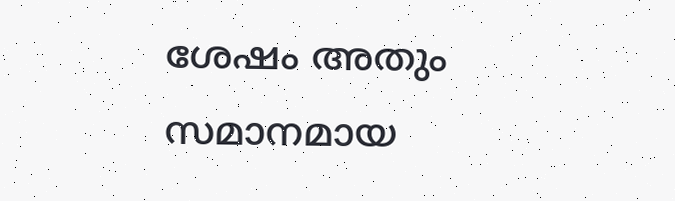ശേഷം അതും സമാനമായ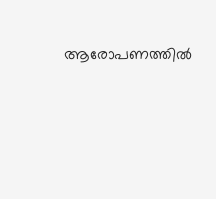ആരോപണത്തില്‍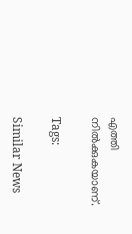എത്തി നില്‍ക്കുകയാണ്.

Tags:

Similar News